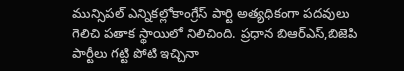మున్సిపల్ ఎన్నికల్లోకాంగ్రేస్ పార్టి అత్యధికంగా పదవులు గెలిచి పతాక స్థాయిలో నిలిచింది. ప్రధాన బిఆర్ఎస్,బిజెపి పార్టీలు గట్టి పోటి ఇచ్చినా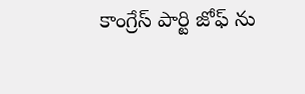కాంగ్రేస్ పార్టి జోఫ్ ను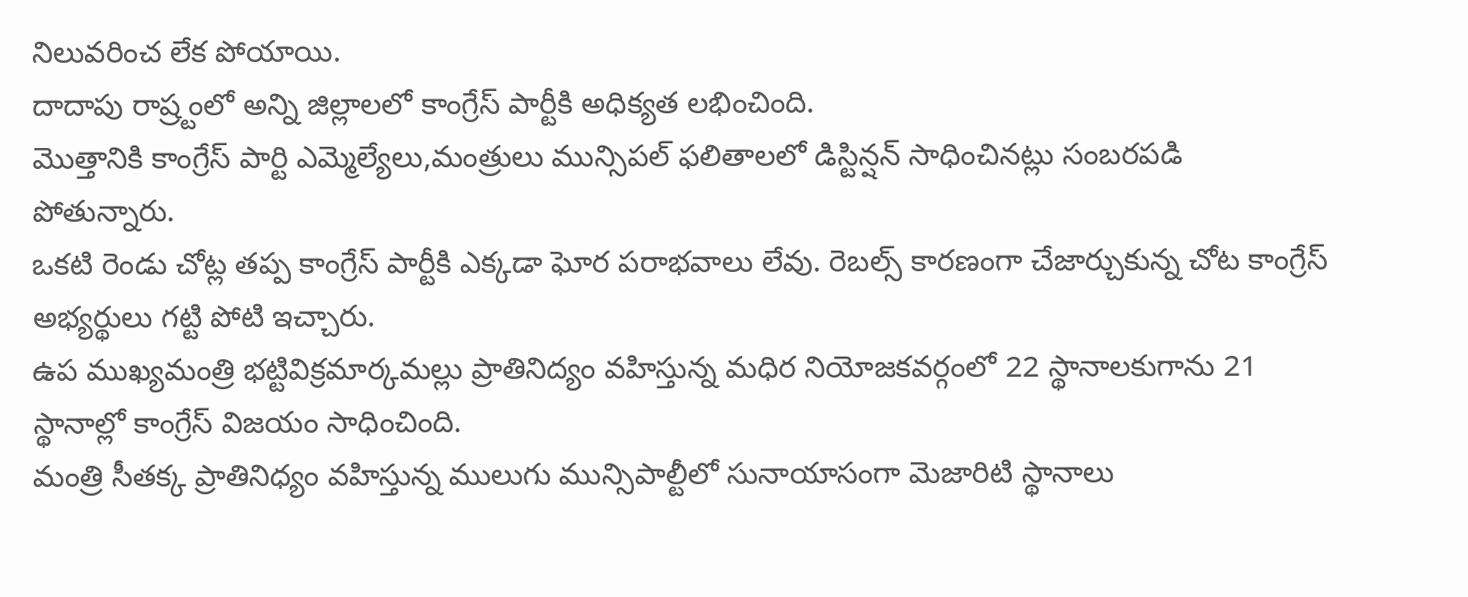నిలువరించ లేక పోయాయి.
దాదాపు రాష్ర్టంలో అన్ని జిల్లాలలో కాంగ్రేస్ పార్టీకి అధిక్యత లభించింది.
మొత్తానికి కాంగ్రేస్ పార్టి ఎమ్మెల్యేలు,మంత్రులు మున్సిపల్ ఫలితాలలో డిస్టిన్షన్ సాధించినట్లు సంబరపడి పోతున్నారు.
ఒకటి రెండు చోట్ల తప్ప కాంగ్రేస్ పార్టీకి ఎక్కడా ఘోర పరాభవాలు లేవు. రెబల్స్ కారణంగా చేజార్చుకున్న చోట కాంగ్రేస్ అభ్యర్థులు గట్టి పోటి ఇచ్చారు.
ఉప ముఖ్యమంత్రి భట్టివిక్రమార్కమల్లు ప్రాతినిద్యం వహిస్తున్న మధిర నియోజకవర్గంలో 22 స్థానాలకుగాను 21 స్థానాల్లో కాంగ్రేస్ విజయం సాధించింది.
మంత్రి సీతక్క ప్రాతినిధ్యం వహిస్తున్న ములుగు మున్సిపాల్టీలో సునాయాసంగా మెజారిటి స్థానాలు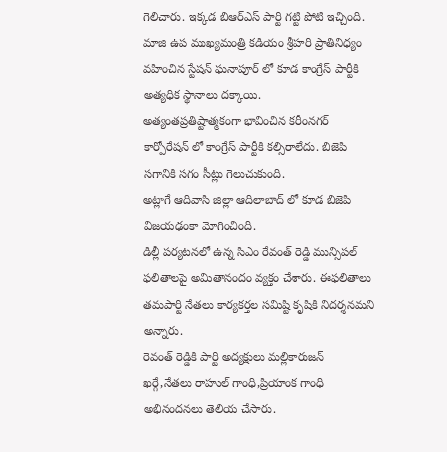గెలిచారు. ఇక్కడ బిఆర్ఎస్ పార్టి గట్టి పోటి ఇచ్చింది.
మాజి ఉప ముఖ్యమంత్రి కడియం శ్రీహరి ప్రాతినిధ్యం వహించిన స్టేషన్ ఘనాపూర్ లో కూడ కాంగ్రేస్ పార్టీకి అత్యధిక స్థానాలు దక్కాయి.
అత్యంతప్రతిష్టాత్మకంగా భావించిన కరీంనగర్ కార్పోరేషన్ లో కాంగ్రేస్ పార్టీకి కల్సిరాలేదు. బిజెపి సగానికి సగం సీట్లు గెలుచుకుంది.
అట్లాగే ఆదివాసి జిల్లా ఆదిలాబాద్ లో కూడ బిజెపి విజయఢంకా మోగించింది.
డిల్లీ పర్యటనలో ఉన్న సిఎం రేవంత్ రెడ్డి మున్సిపల్ ఫలితాలపై అమితానందం వ్యక్తం చేశారు. ఈఫలితాలు తమపార్టి నేతలు కార్యకర్తల సమిష్టి కృషికి నిదర్శనమని అన్నారు.
రెవంత్ రెడ్డికి పార్టి అద్యక్షులు మల్లికారుజన్ ఖర్గే,నేతలు రాహుల్ గాంధి,ప్రియాంక గాంధి అభినందనలు తెలియ చేసారు.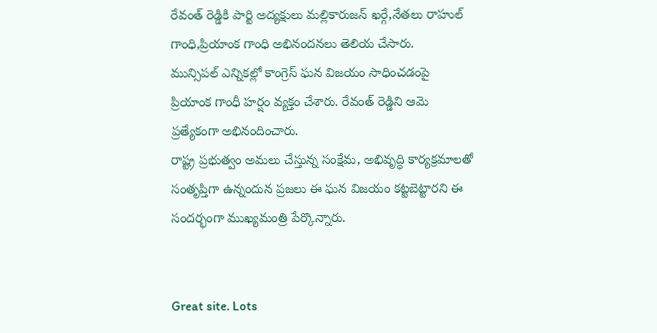రేవంత్ రెడ్డికి పార్టి అద్యక్షులు మల్లికారుజన్ ఖర్గే,నేతలు రాహుల్ గాంధి,ప్రియాంక గాంధి అభినందనలు తెలియ చేసారు.
మున్సిపల్ ఎన్నికల్లో కాంగ్రెస్ ఘన విజయం సాధించడంపై ప్రియాంక గాంధీ హర్షం వ్యక్తం చేశారు. రేవంత్ రెడ్డిని ఆమె ప్రత్యేకంగా అభినందించారు.
రాష్ట్ర ప్రభుత్వం అమలు చేస్తున్న సంక్షేమ, అభివృద్ధి కార్యక్రమాలతో సంతృప్తిగా ఉన్నందున ప్రజలు ఈ ఘన విజయం కట్టబెట్టారని ఈ సందర్భంగా ముఖ్యమంత్రి పేర్కొన్నారు.


Great site. Lots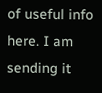of useful info here. I am sending it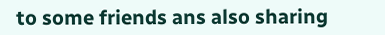to some friends ans also sharing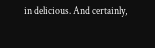in delicious. And certainly,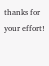thanks for your effort!